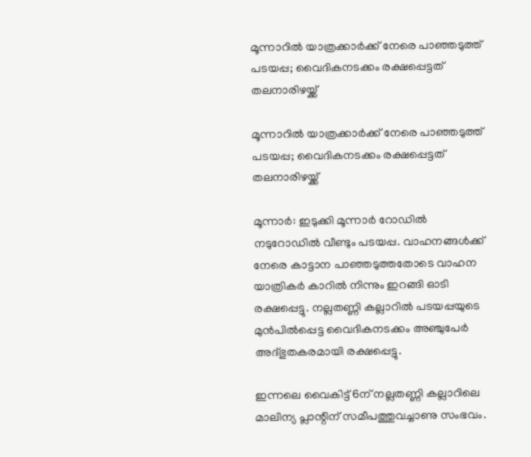മൂന്നാറില്‍ യാത്രക്കാര്‍ക്ക് നേരെ പാഞ്ഞടുത്ത് പടയപ്പ; വൈദികനടക്കം രക്ഷപ്പെട്ടത് തലനാരിഴയ്ക്ക്

മൂന്നാറില്‍ യാത്രക്കാര്‍ക്ക് നേരെ പാഞ്ഞടുത്ത് പടയപ്പ; വൈദികനടക്കം രക്ഷപ്പെട്ടത് തലനാരിഴയ്ക്ക്

മൂന്നാര്‍: ഇടുക്കി മൂന്നാര്‍ റോഡില്‍ നടുറോഡില്‍ വീണ്ടും പടയപ്പ. വാഹനങ്ങള്‍ക്ക് നേരെ കാട്ടാന പാഞ്ഞടുത്തതോടെ വാഹന യാത്രികര്‍ കാറില്‍ നിന്നും ഇറങ്ങി ഓടി രക്ഷപ്പെട്ടു. നല്ലതണ്ണി കല്ലാറില്‍ പടയപ്പയുടെ മുന്‍പില്‍പ്പെട്ട വൈദികനടക്കം അഞ്ചുപേര്‍ അദ്ഭുതകരമായി രക്ഷപ്പെട്ടു.

ഇന്നലെ വൈകിട്ട് 6ന് നല്ലതണ്ണി കല്ലാറിലെ മാലിന്യ പ്ലാന്റിന് സമീപത്തുവച്ചാണു സംഭവം.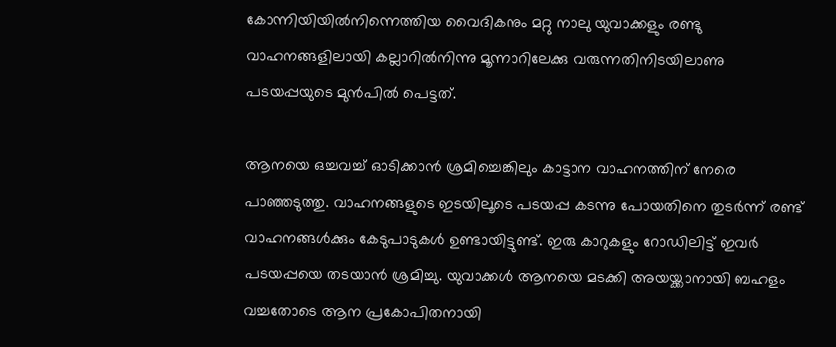കോന്നിയിയില്‍നിന്നെത്തിയ വൈദികനും മറ്റു നാലു യുവാക്കളും രണ്ടു വാഹനങ്ങളിലായി കല്ലാറില്‍നിന്നു മൂന്നാറിലേക്കു വരുന്നതിനിടയിലാണു പടയപ്പയുടെ മുന്‍പില്‍ പെട്ടത്.

ആനയെ ഒച്ചവച്ച് ഓടിക്കാന്‍ ശ്രമിച്ചെങ്കിലും കാട്ടാന വാഹനത്തിന് നേരെ പാഞ്ഞടുത്തു. വാഹനങ്ങളുടെ ഇടയിലൂടെ പടയപ്പ കടന്നു പോയതിനെ തുടര്‍ന്ന് രണ്ട് വാഹനങ്ങള്‍ക്കും കേടുപാടുകള്‍ ഉണ്ടായിട്ടുണ്ട്. ഇരു കാറുകളും റോഡിലിട്ട് ഇവര്‍ പടയപ്പയെ തടയാന്‍ ശ്രമിച്ചു. യുവാക്കള്‍ ആനയെ മടക്കി അയയ്ക്കാനായി ബഹളം വച്ചതോടെ ആന പ്രകോപിതനായി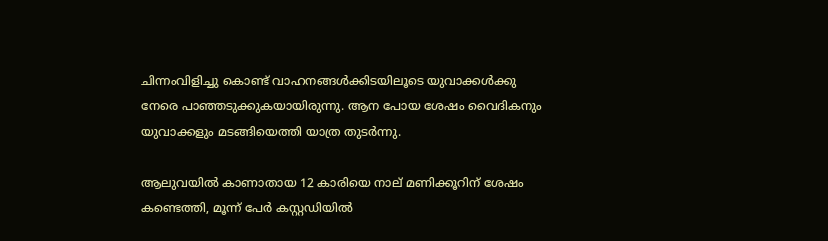ചിന്നംവിളിച്ചു കൊണ്ട് വാഹനങ്ങള്‍ക്കിടയിലൂടെ യുവാക്കള്‍ക്കു നേരെ പാഞ്ഞടുക്കുകയായിരുന്നു. ആന പോയ ശേഷം വൈദികനും യുവാക്കളും മടങ്ങിയെത്തി യാത്ര തുടര്‍ന്നു.

ആലുവയില്‍ കാണാതായ 12 കാരിയെ നാല് മണിക്കൂറിന് ശേഷം കണ്ടെത്തി, മൂന്ന് പേര്‍ കസ്റ്റഡിയില്‍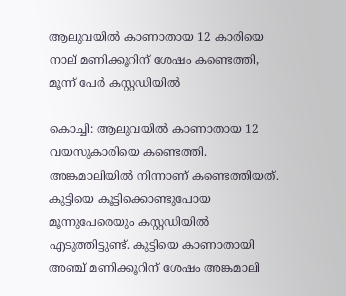ആലുവയില്‍ കാണാതായ 12 കാരിയെ നാല് മണിക്കൂറിന് ശേഷം കണ്ടെത്തി, മൂന്ന് പേര്‍ കസ്റ്റഡിയില്‍

കൊച്ചി: ആലുവയില്‍ കാണാതായ 12 വയസുകാരിയെ കണ്ടെത്തി. അങ്കമാലിയില്‍ നിന്നാണ് കണ്ടെത്തിയത്. കുട്ടിയെ കൂട്ടിക്കൊണ്ടുപോയ മൂന്നുപേരെയും കസ്റ്റഡിയില്‍ എടുത്തിട്ടുണ്ട്. കുട്ടിയെ കാണാതായി അഞ്ച് മണിക്കൂറിന് ശേഷം അങ്കമാലി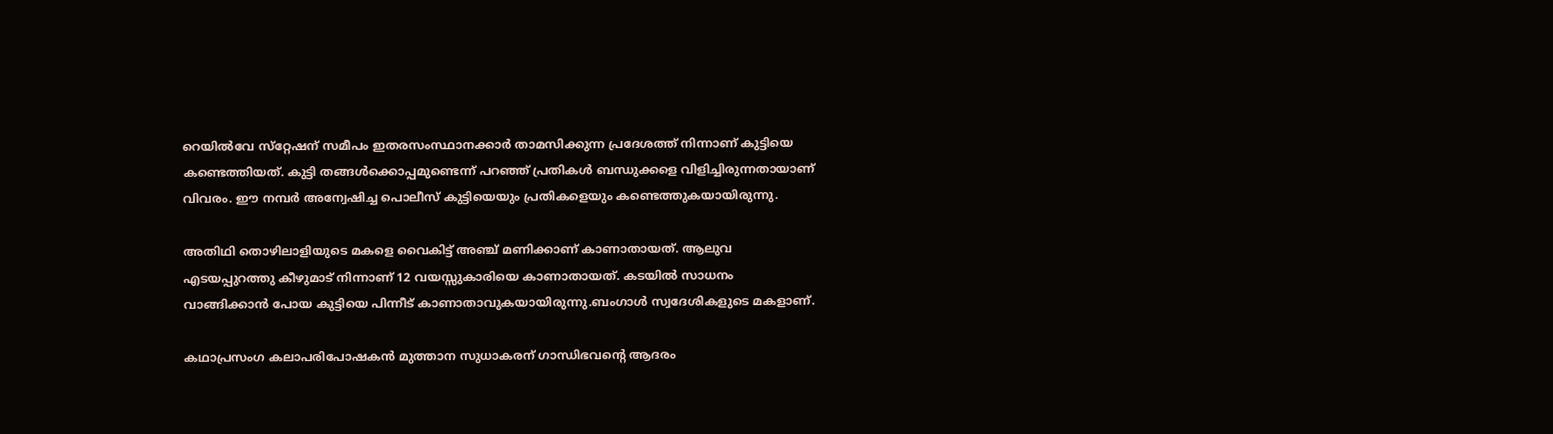റെയില്‍വേ സ്‌റ്റേഷന് സമീപം ഇതരസംസ്ഥാനക്കാര്‍ താമസിക്കുന്ന പ്രദേശത്ത് നിന്നാണ് കുട്ടിയെ കണ്ടെത്തിയത്. കുട്ടി തങ്ങള്‍ക്കൊപ്പമുണ്ടെന്ന് പറഞ്ഞ് പ്രതികള്‍ ബന്ധുക്കളെ വിളിച്ചിരുന്നതായാണ് വിവരം. ഈ നമ്പര്‍ അന്വേഷിച്ച പൊലീസ് കുട്ടിയെയും പ്രതികളെയും കണ്ടെത്തുകയായിരുന്നു.

അതിഥി തൊഴിലാളിയുടെ മകളെ വൈകിട്ട് അഞ്ച് മണിക്കാണ് കാണാതായത്. ആലുവ എടയപ്പുറത്തു കീഴുമാട് നിന്നാണ് 12 വയസ്സുകാരിയെ കാണാതായത്. കടയില്‍ സാധനം വാങ്ങിക്കാന്‍ പോയ കുട്ടിയെ പിന്നീട് കാണാതാവുകയായിരുന്നു.ബംഗാള്‍ സ്വദേശികളുടെ മകളാണ്.

കഥാപ്രസംഗ കലാപരിപോഷകൻ മുത്താന സുധാകരന് ഗാന്ധിഭവന്റെ ആദരം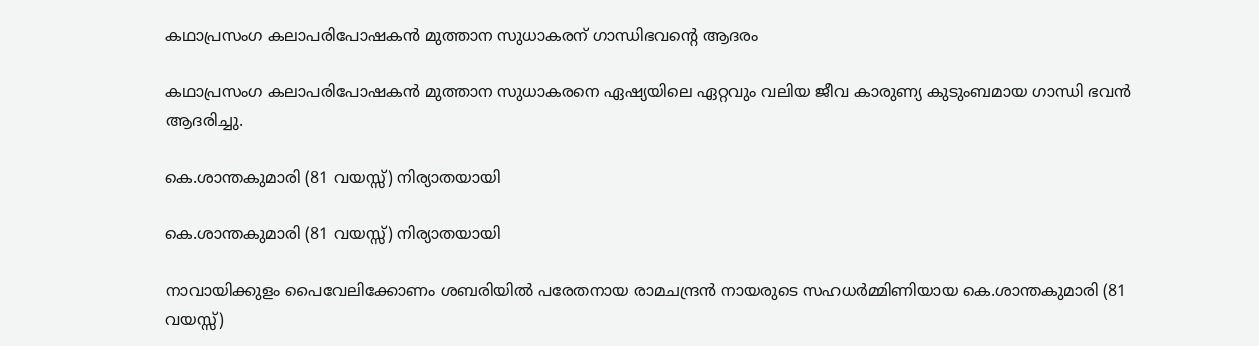കഥാപ്രസംഗ കലാപരിപോഷകൻ മുത്താന സുധാകരന് ഗാന്ധിഭവന്റെ ആദരം

കഥാപ്രസംഗ കലാപരിപോഷകൻ മുത്താന സുധാകരനെ ഏഷ്യയിലെ ഏറ്റവും വലിയ ജീവ കാരുണ്യ കുടുംബമായ ഗാന്ധി ഭവൻ ആദരിച്ചു.

കെ.ശാന്തകുമാരി (81 വയസ്സ്) നിര്യാതയായി

കെ.ശാന്തകുമാരി (81 വയസ്സ്) നിര്യാതയായി

നാവായിക്കുളം പൈവേലിക്കോണം ശബരിയിൽ പരേതനായ രാമചന്ദ്രൻ നായരുടെ സഹധർമ്മിണിയായ കെ.ശാന്തകുമാരി (81 വയസ്സ്)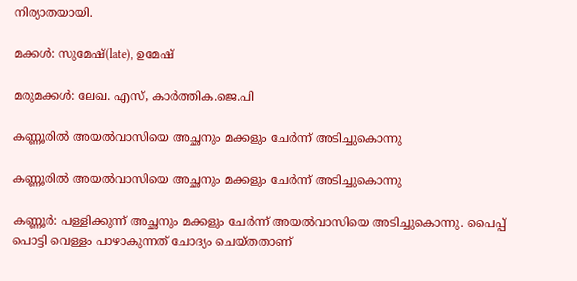നിര്യാതയായി.

മക്കൾ: സുമേഷ്(late), ഉമേഷ്

മരുമക്കൾ: ലേഖ. എസ്, കാർത്തിക.ജെ.പി

കണ്ണൂരില്‍ അയല്‍വാസിയെ അച്ഛനും മക്കളും ചേര്‍ന്ന് അടിച്ചുകൊന്നു

കണ്ണൂരില്‍ അയല്‍വാസിയെ അച്ഛനും മക്കളും ചേര്‍ന്ന് അടിച്ചുകൊന്നു

കണ്ണൂര്‍: പള്ളിക്കുന്ന് അച്ഛനും മക്കളും ചേര്‍ന്ന് അയല്‍വാസിയെ അടിച്ചുകൊന്നു. പൈപ്പ് പൊട്ടി വെള്ളം പാഴാകുന്നത് ചോദ്യം ചെയ്തതാണ്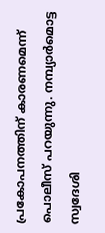പ്രകോപനത്തിന് കാരണമെന്ന് പൊലീസ് പറയുന്നു. നമ്പ്യാര്‍മൊട്ട സ്വദേശി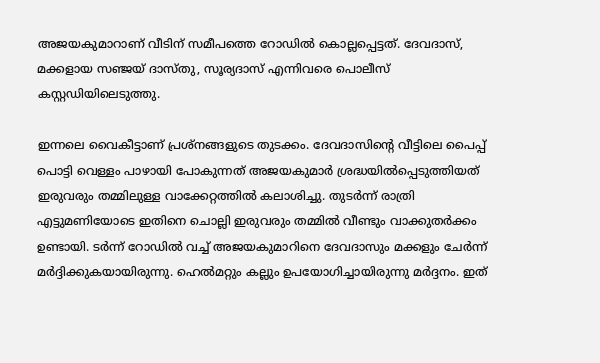അജയകുമാറാണ് വീടിന് സമീപത്തെ റോഡില്‍ കൊല്ലപ്പെട്ടത്. ദേവദാസ്, മക്കളായ സഞ്ജയ് ദാസ്തു, സൂര്യദാസ് എന്നിവരെ പൊലീസ് കസ്റ്റഡിയിലെടുത്തു.

ഇന്നലെ വൈകീട്ടാണ് പ്രശ്‌നങ്ങളുടെ തുടക്കം. ദേവദാസിന്റെ വീട്ടിലെ പൈപ്പ് പൊട്ടി വെള്ളം പാഴായി പോകുന്നത് അജയകുമാര്‍ ശ്രദ്ധയില്‍പ്പെടുത്തിയത് ഇരുവരും തമ്മിലുള്ള വാക്കേറ്റത്തില്‍ കലാശിച്ചു. തുടര്‍ന്ന് രാത്രി എട്ടുമണിയോടെ ഇതിനെ ചൊല്ലി ഇരുവരും തമ്മില്‍ വീണ്ടും വാക്കുതര്‍ക്കം ഉണ്ടായി. ടര്‍ന്ന് റോഡില്‍ വച്ച് അജയകുമാറിനെ ദേവദാസും മക്കളും ചേര്‍ന്ന് മര്‍ദ്ദിക്കുകയായിരുന്നു. ഹെല്‍മറ്റും കല്ലും ഉപയോഗിച്ചായിരുന്നു മര്‍ദ്ദനം. ഇത്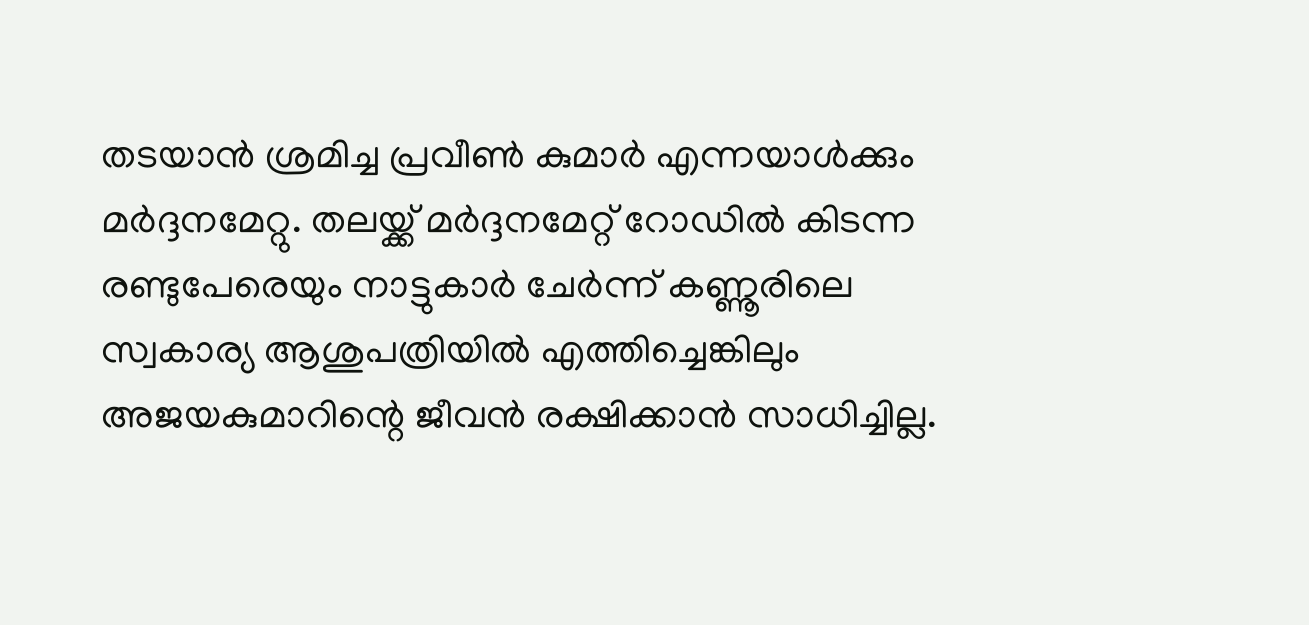തടയാന്‍ ശ്രമിച്ച പ്രവീണ്‍ കുമാര്‍ എന്നയാള്‍ക്കും മര്‍ദ്ദനമേറ്റു. തലയ്ക്ക് മര്‍ദ്ദനമേറ്റ് റോഡില്‍ കിടന്ന രണ്ടുപേരെയും നാട്ടുകാര്‍ ചേര്‍ന്ന് കണ്ണൂരിലെ സ്വകാര്യ ആശുപത്രിയില്‍ എത്തിച്ചെങ്കിലും അജയകുമാറിന്റെ ജീവന്‍ രക്ഷിക്കാന്‍ സാധിച്ചില്ല.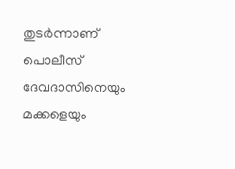തുടര്‍ന്നാണ് പൊലീസ് ദേവദാസിനെയും മക്കളെയും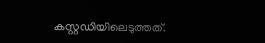കസ്റ്റഡിയിലെടുത്തത്.